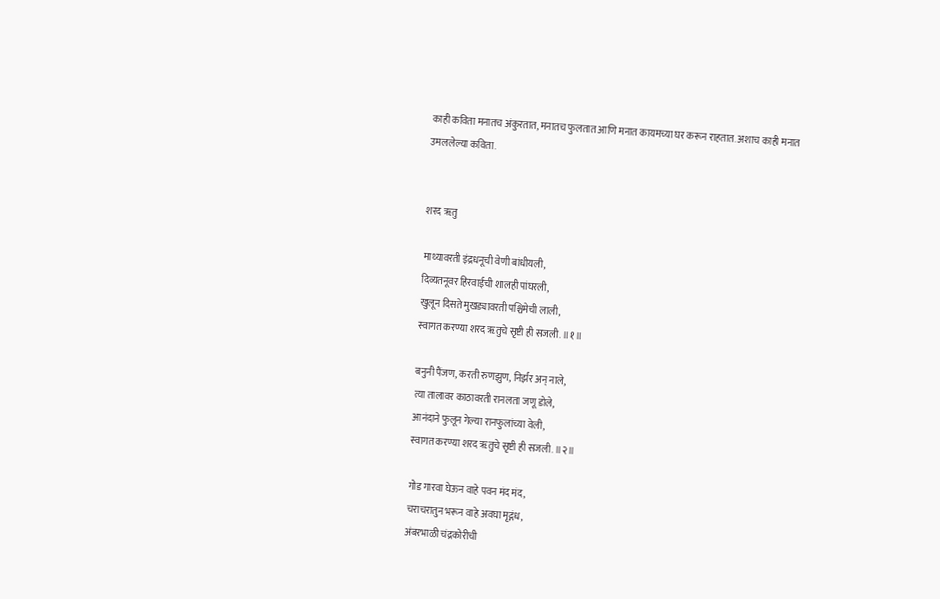काही कविता मनातच अंकुरतात, मनातच फुलतात आणि मनात कायमच्या घर करून राहतात. अशाच काही मनात उमललेल्या कविता.


शरद ॠतु

माथ्यावरती इंद्रधनूची वेणी बांधीयली,
दिव्यतनूवर हिरवाईची शालही पांघरली,
खुलून दिसते मुखड्यावरती पश्चिमेची लाली,
स्वागत करण्या शरद ॠतुचे सृष्टी ही सजली. ॥१॥

बनुनी पैंजण, करती रुणझुण, निर्झर अन् नाले,
त्या तालावर काठावरती रानलता जणू डोले,
आनंदाने फुलून गेल्या रानफुलांच्या वेली,
स्वागत करण्या शरद ॠतुचे सृष्टी ही सजली. ॥२॥

गोड गारवा घेऊन वाहे पवन मंद मंद,
चराचरातुन भरून वाहे अवघा मृद्गंध,
अंबरभाळी चंद्रकोरीची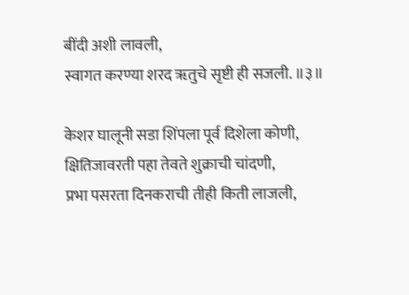बींदी अशी लावली,
स्वागत करण्या शरद ॠतुचे सृष्टी ही सजली. ॥३॥

केशर घालूनी सडा शिंपला पूर्व दिशेला कोणी,
क्षितिजावरती पहा तेवते शुक्राची चांदणी,
प्रभा पसरता दिनकराची तीही किती लाजली,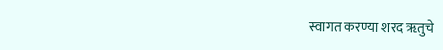स्वागत करण्या शरद ॠतुचे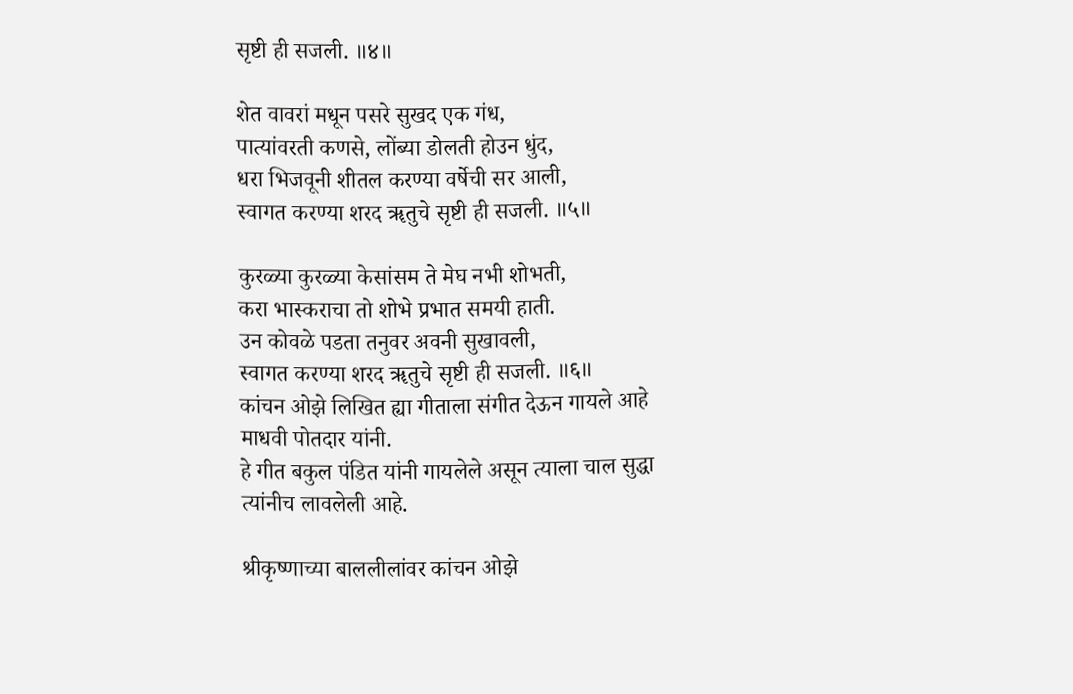सृष्टी ही सजली. ॥४॥

शेत वावरां मधून पसरे सुखद एक गंध,
पात्यांवरती कणसे, लोंब्या डोलती होउन धुंद,
धरा भिजवूनी शीतल करण्या वर्षेची सर आली,
स्वागत करण्या शरद ॠतुचे सृष्टी ही सजली. ॥५॥

कुरळ्या कुरळ्या केसांसम ते मेघ नभी शोभती,
करा भास्कराचा तो शोभे प्रभात समयी हाती.
उन कोवळे पडता तनुवर अवनी सुखावली,
स्वागत करण्या शरद ॠतुचे सृष्टी ही सजली. ॥६॥
कांचन ओझे लिखित ह्या गीताला संगीत देऊन गायले आहे माधवी पोतदार यांनी.
हे गीत बकुल पंडित यांनी गायलेले असून त्याला चाल सुद्धा त्यांनीच लावलेली आहे.

श्रीकृष्णाच्या बाललीलांवर कांचन ओझे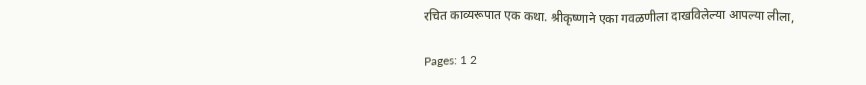रचित काव्यरूपात एक कथा. श्रीकृष्णाने एका गवळणीला दाखविलेल्या आपल्या लीला,

Pages: 1 2